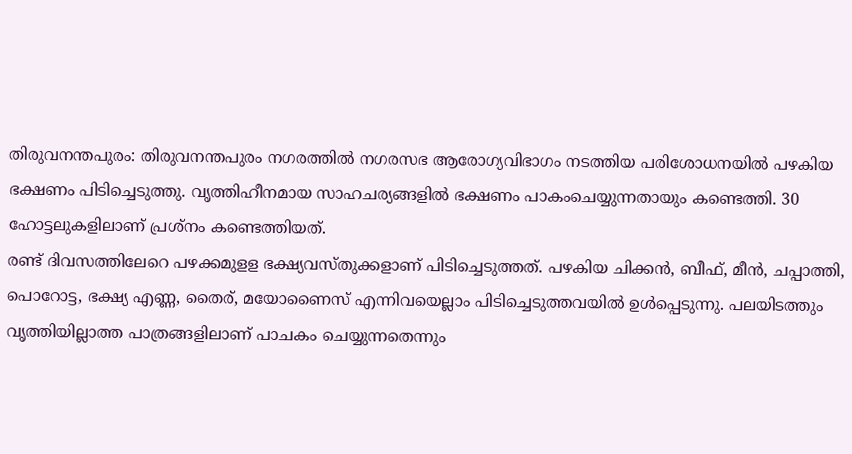തിരുവനന്തപുരം: തിരുവനന്തപുരം നഗരത്തിൽ നഗരസഭ ആരോഗ്യവിഭാഗം നടത്തിയ പരിശോധനയിൽ പഴകിയ ഭക്ഷണം പിടിച്ചെടുത്തു. വൃത്തിഹീനമായ സാഹചര്യങ്ങളിൽ ഭക്ഷണം പാകംചെയ്യുന്നതായും കണ്ടെത്തി. 30 ഹോട്ടലുകളിലാണ് പ്രശ്നം കണ്ടെത്തിയത്.
രണ്ട് ദിവസത്തിലേറെ പഴക്കമുളള ഭക്ഷ്യവസ്തുക്കളാണ് പിടിച്ചെടുത്തത്. പഴകിയ ചിക്കൻ, ബീഫ്, മീൻ, ചപ്പാത്തി, പൊറോട്ട, ഭക്ഷ്യ എണ്ണ, തൈര്, മയോണൈസ് എന്നിവയെല്ലാം പിടിച്ചെടുത്തവയിൽ ഉൾപ്പെടുന്നു. പലയിടത്തും വൃത്തിയില്ലാത്ത പാത്രങ്ങളിലാണ് പാചകം ചെയ്യുന്നതെന്നും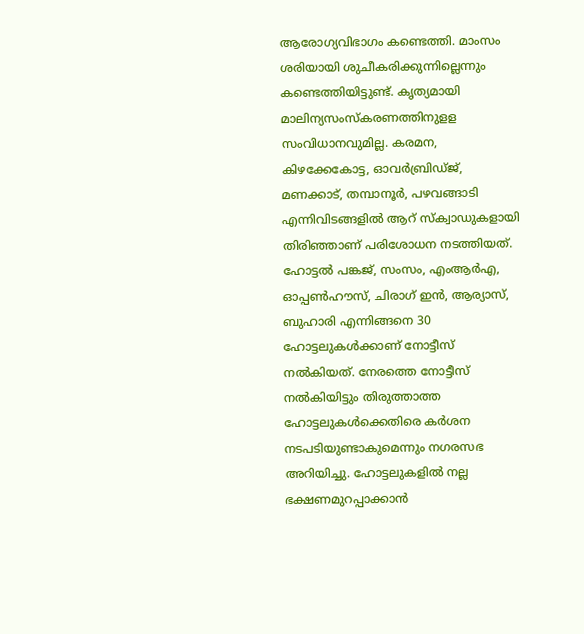ആരോഗ്യവിഭാഗം കണ്ടെത്തി. മാംസം ശരിയായി ശുചീകരിക്കുന്നില്ലെന്നും കണ്ടെത്തിയിട്ടുണ്ട്. കൃത്യമായി മാലിന്യസംസ്കരണത്തിനുളള സംവിധാനവുമില്ല. കരമന, കിഴക്കേകോട്ട, ഓവർബ്രിഡ്ജ്, മണക്കാട്, തമ്പാനൂർ, പഴവങ്ങാടി എന്നിവിടങ്ങളിൽ ആറ് സ്ക്വാഡുകളായി തിരിഞ്ഞാണ് പരിശോധന നടത്തിയത്.
ഹോട്ടൽ പങ്കജ്, സംസം, എംആർഎ, ഓപ്പൺഹൗസ്, ചിരാഗ് ഇൻ, ആര്യാസ്, ബുഹാരി എന്നിങ്ങനെ 30 ഹോട്ടലുകൾക്കാണ് നോട്ടീസ് നൽകിയത്. നേരത്തെ നോട്ടീസ് നൽകിയിട്ടും തിരുത്താത്ത ഹോട്ടലുകൾക്കെതിരെ കർശന നടപടിയുണ്ടാകുമെന്നും നഗരസഭ അറിയിച്ചു. ഹോട്ടലുകളിൽ നല്ല ഭക്ഷണമുറപ്പാക്കാൻ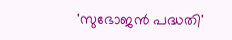'സുഭോജൻ പദ്ധതി'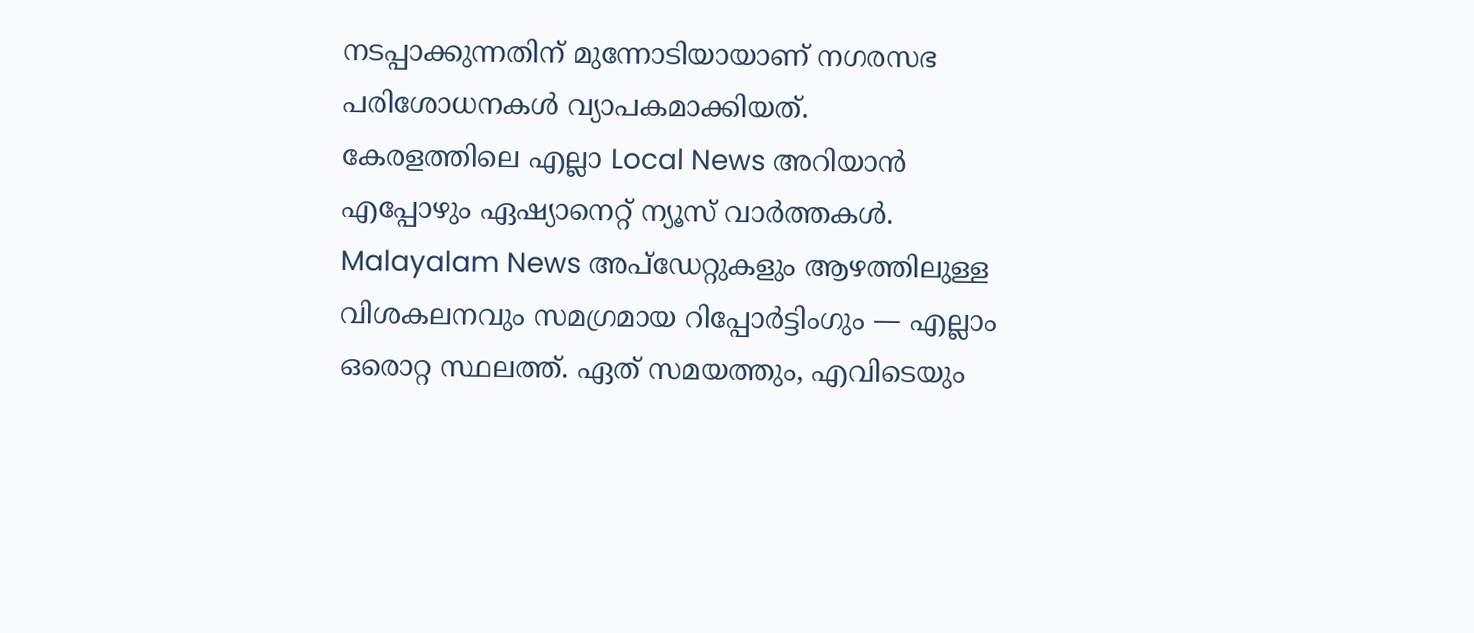നടപ്പാക്കുന്നതിന് മുന്നോടിയായാണ് നഗരസഭ പരിശോധനകൾ വ്യാപകമാക്കിയത്.
കേരളത്തിലെ എല്ലാ Local News അറിയാൻ എപ്പോഴും ഏഷ്യാനെറ്റ് ന്യൂസ് വാർത്തകൾ. Malayalam News അപ്ഡേറ്റുകളും ആഴത്തിലുള്ള വിശകലനവും സമഗ്രമായ റിപ്പോർട്ടിംഗും — എല്ലാം ഒരൊറ്റ സ്ഥലത്ത്. ഏത് സമയത്തും, എവിടെയും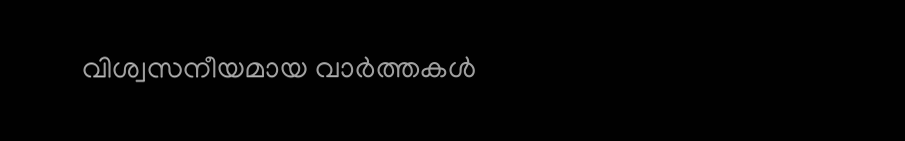വിശ്വസനീയമായ വാർത്തകൾ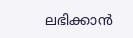ലഭിക്കാൻ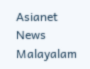Asianet News Malayalam